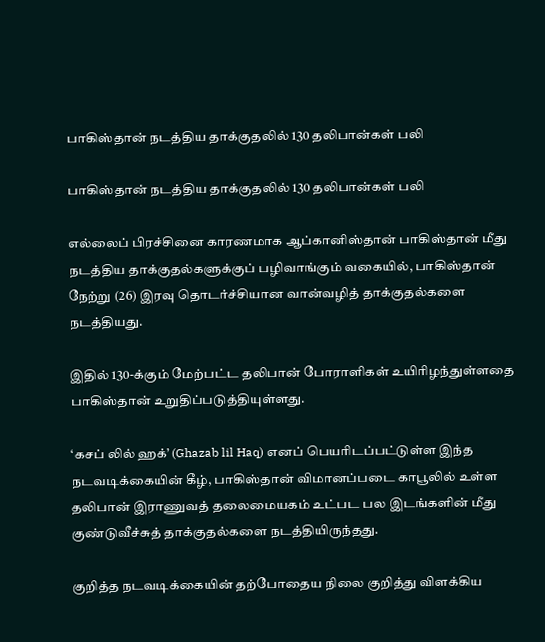பாகிஸ்தான் நடத்திய தாக்குதலில் 130 தலிபான்கள் பலி

பாகிஸ்தான் நடத்திய தாக்குதலில் 130 தலிபான்கள் பலி

எல்லைப் பிரச்சினை காரணமாக ஆப்கானிஸ்தான் பாகிஸ்தான் மீது நடத்திய தாக்குதல்களுக்குப் பழிவாங்கும் வகையில், பாகிஸ்தான் நேற்று (26) இரவு தொடர்ச்சியான வான்வழித் தாக்குதல்களை நடத்தியது.

இதில் 130-க்கும் மேற்பட்ட தலிபான் போராளிகள் உயிரிழந்துள்ளதை பாகிஸ்தான் உறுதிப்படுத்தியுள்ளது.

‘கசப் லில் ஹக்’ (Ghazab lil Haq) எனப் பெயரிடப்பட்டுள்ள இந்த நடவடிக்கையின் கீழ், பாகிஸ்தான் விமானப்படை காபூலில் உள்ள தலிபான் இராணுவத் தலைமையகம் உட்பட பல இடங்களின் மீது குண்டுவீச்சுத் தாக்குதல்களை நடத்தியிருந்தது.

குறித்த நடவடிக்கையின் தற்போதைய நிலை குறித்து விளக்கிய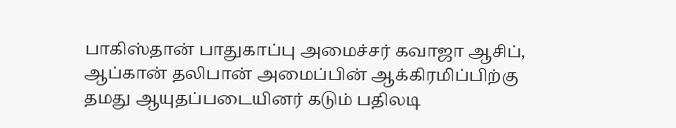பாகிஸ்தான் பாதுகாப்பு அமைச்சர் கவாஜா ஆசிப், ஆப்கான் தலிபான் அமைப்பின் ஆக்கிரமிப்பிற்கு தமது ஆயுதப்படையினர் கடும் பதிலடி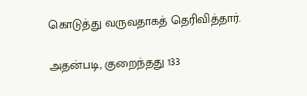கொடுத்து வருவதாகத் தெரிவித்தார்.

அதன்படி, குறைந்தது 133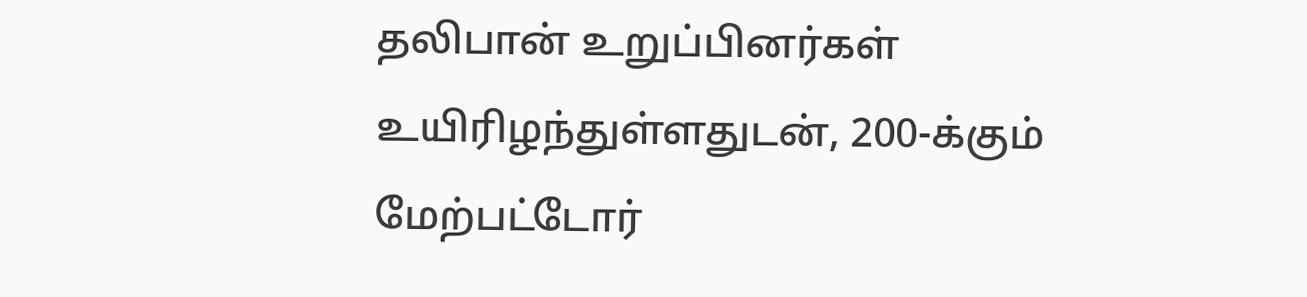தலிபான் உறுப்பினர்கள் உயிரிழந்துள்ளதுடன், 200-க்கும் மேற்பட்டோர்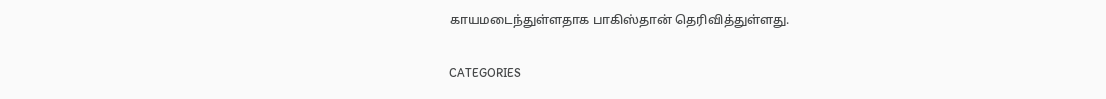காயமடைந்துள்ளதாக பாகிஸ்தான் தெரிவித்துள்ளது.

CATEGORIES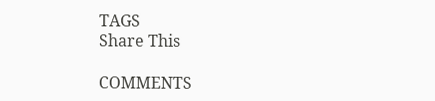TAGS
Share This

COMMENTS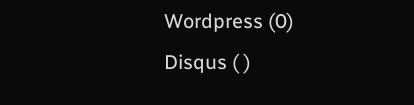Wordpress (0)
Disqus ( )